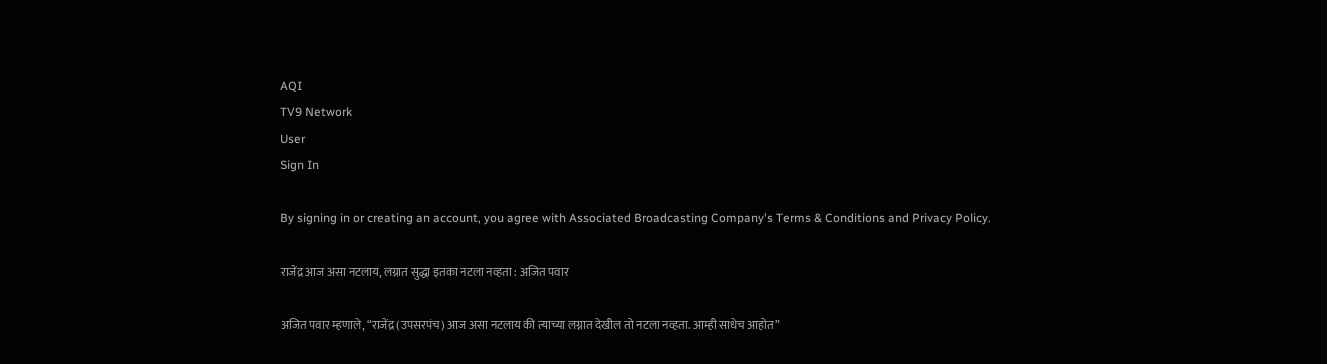AQI
TV9 Network
User
Sign In

By signing in or creating an account, you agree with Associated Broadcasting Company's Terms & Conditions and Privacy Policy.

राजेंद्र आज असा नटलाय, लग्नात सुद्धा इतका नटला नव्हता : अजित पवार

अजित पवार म्हणाले, “राजेंद्र (उपसरपंच) आज असा नटलाय की त्याच्या लग्नात देखील तो नटला नव्हता. आम्ही साधेच आहोत”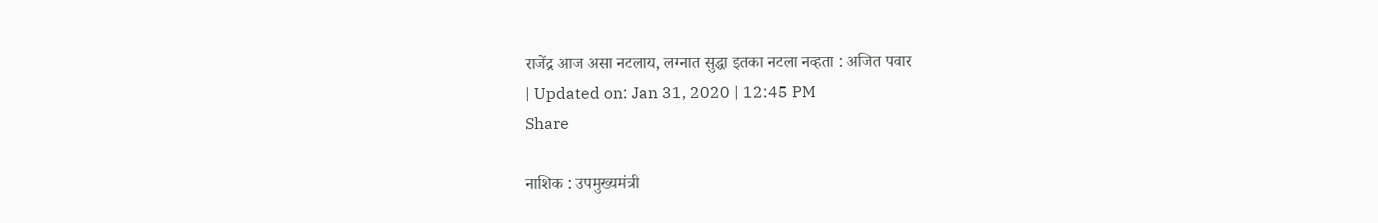राजेंद्र आज असा नटलाय, लग्नात सुद्धा इतका नटला नव्हता : अजित पवार
| Updated on: Jan 31, 2020 | 12:45 PM
Share

नाशिक : उपमुख्यमंत्री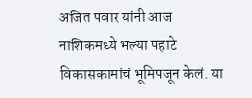अजित पवार यांनी आज नाशिकमध्ये भल्या पहाटे विकासकामांचं भूमिपजून केलं. या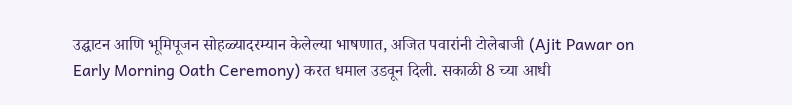उद्घाटन आणि भूमिपूजन सोहळ्यादरम्यान केलेल्या भाषणात, अजित पवारांनी टोलेबाजी (Ajit Pawar on Early Morning Oath Ceremony) करत धमाल उडवून दिली. सकाळी 8 च्या आधी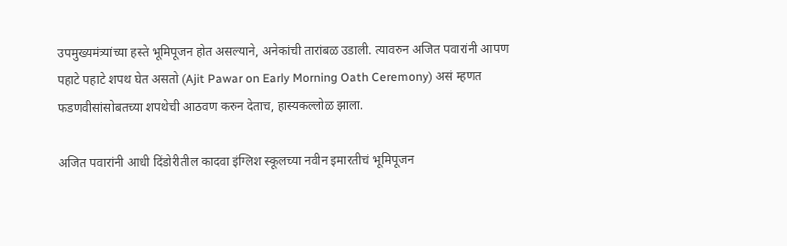उपमुख्यमंत्र्यांच्या हस्ते भूमिपूजन होत असल्याने, अनेकांची तारांबळ उडाली. त्यावरुन अजित पवारांनी आपण पहाटे पहाटे शपथ घेत असतो (Ajit Pawar on Early Morning Oath Ceremony) असं म्हणत फडणवीसांसोबतच्या शपथेची आठवण करुन देताच, हास्यकल्लोळ झाला.

अजित पवारांनी आधी दिंडोरीतील कादवा इंग्लिश स्कूलच्या नवीन इमारतीचं भूमिपूजन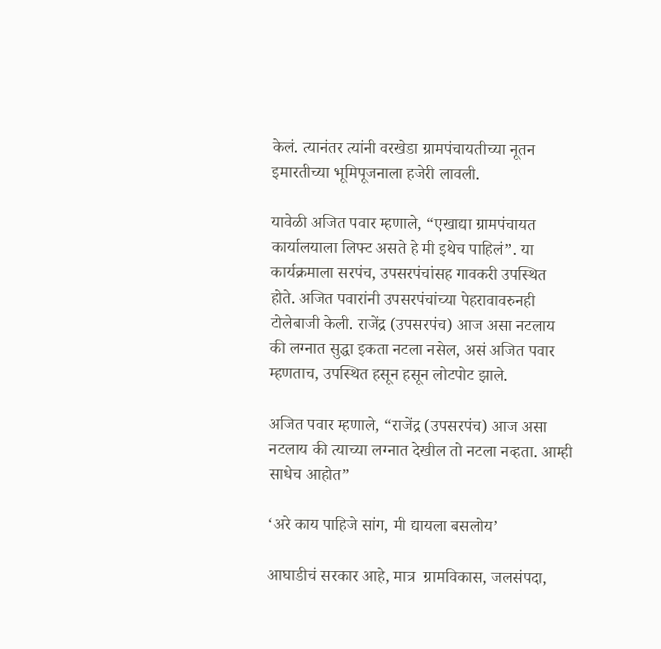केलं. त्यानंतर त्यांनी वरखेडा ग्रामपंचायतीच्या नूतन इमारतीच्या भूमिपूजनाला हजेरी लावली.

यावेळी अजित पवार म्हणाले, “एखाद्या ग्रामपंचायत कार्यालयाला लिफ्ट असते हे मी इथेच पाहिलं”. या कार्यक्रमाला सरपंच, उपसरपंचांसह गावकरी उपस्थित होते. अजित पवारांनी उपसरपंचांच्या पेहरावावरुनही टोलेबाजी केली. राजेंद्र (उपसरपंच) आज असा नटलाय की लग्नात सुद्धा इकता नटला नसेल, असं अजित पवार म्हणताच, उपस्थित हसून हसून लोटपोट झाले.

अजित पवार म्हणाले, “राजेंद्र (उपसरपंच) आज असा नटलाय की त्याच्या लग्नात देखील तो नटला नव्हता. आम्ही साधेच आहोत”

‘अरे काय पाहिजे सांग, मी द्यायला बसलोय’

आघाडीचं सरकार आहे, मात्र  ग्रामविकास, जलसंपदा,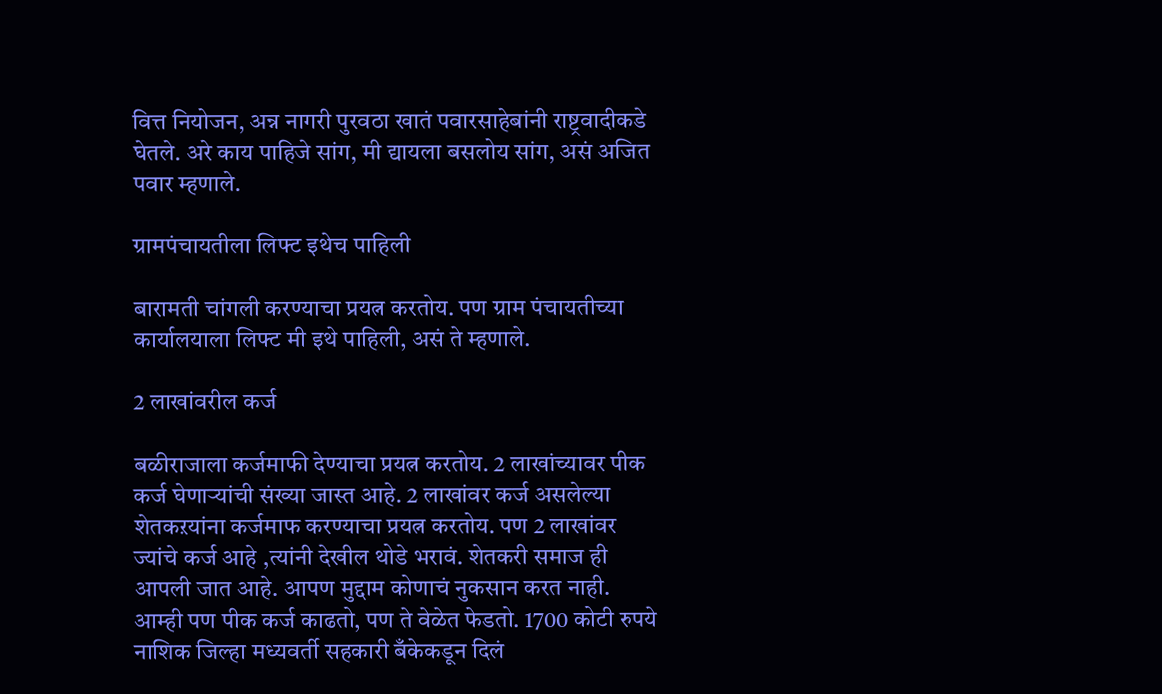वित्त नियोजन, अन्न नागरी पुरवठा खातं पवारसाहेबांनी राष्ट्रवादीकडे घेतले. अरे काय पाहिजे सांग, मी द्यायला बसलोय सांग, असं अजित पवार म्हणाले.

ग्रामपंचायतीला लिफ्ट इथेच पाहिली

बारामती चांगली करण्याचा प्रयत्न करतोय. पण ग्राम पंचायतीच्या कार्यालयाला लिफ्ट मी इथे पाहिली, असं ते म्हणाले.

2 लाखांवरील कर्ज

बळीराजाला कर्जमाफी देण्याचा प्रयत्न करतोय. 2 लाखांच्यावर पीक कर्ज घेणाऱ्यांची संख्या जास्त आहे. 2 लाखांवर कर्ज असलेल्या शेतकऱयांना कर्जमाफ करण्याचा प्रयत्न करतोय. पण 2 लाखांवर ज्यांचे कर्ज आहे ,त्यांनी देखील थोडे भरावं. शेतकरी समाज ही आपली जात आहे. आपण मुद्दाम कोणाचं नुकसान करत नाही. आम्ही पण पीक कर्ज काढतो, पण ते वेळेत फेडतो. 1700 कोटी रुपये नाशिक जिल्हा मध्यवर्ती सहकारी बँकेकडून दिलं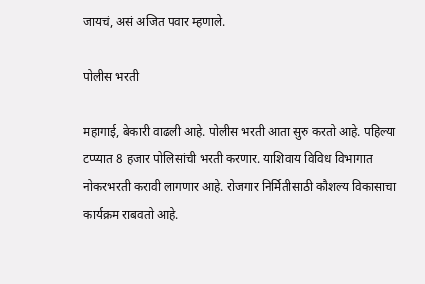जायचं, असं अजित पवार म्हणाले.

पोलीस भरती

महागाई, बेकारी वाढली आहे. पोलीस भरती आता सुरु करतो आहे. पहिल्या टप्प्यात 8 हजार पोलिसांची भरती करणार. याशिवाय विविध विभागात नोकरभरती करावी लागणार आहे. रोजगार निर्मितीसाठी कौशल्य विकासाचा कार्यक्रम राबवतो आहे.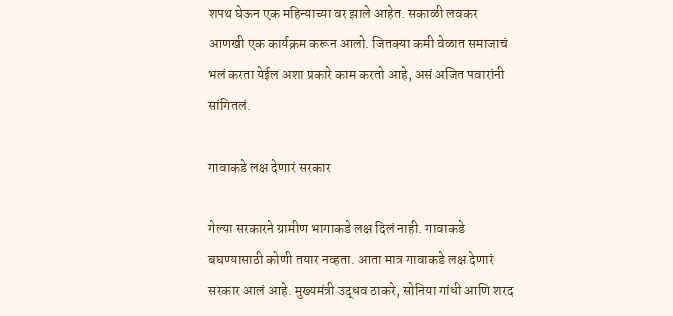शपथ घेऊन एक महिन्याच्या वर झाले आहेत. सकाळी लवकर आणखी एक कार्यक्रम करून आलो. जितक्या कमी वेळात समाजाचं भलं करता येईल अशा प्रकारे काम करतो आहे, असं अजित पवारांनी सांगितलं.

गावाकडे लक्ष देणारं सरकार

गेल्या सरकारने ग्रामीण भागाकडे लक्ष दिलं नाही. गावाकडे बघण्यासाठी कोणी तयार नव्हता. आता मात्र गावाकडे लक्ष देणारं सरकार आलं आहे. मुख्यमंत्री उद्धव ठाकरे, सोनिया गांधी आणि शरद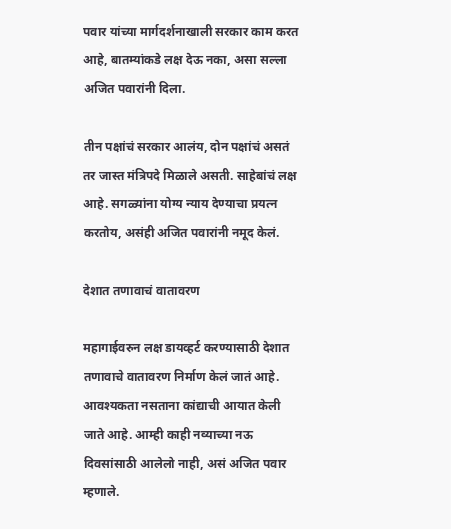पवार यांच्या मार्गदर्शनाखाली सरकार काम करत आहे, बातम्यांकडे लक्ष देऊ नका, असा सल्ला अजित पवारांनी दिला.

तीन पक्षांचं सरकार आलंय, दोन पक्षांचं असतं तर जास्त मंत्रिपदे मिळाले असती. साहेबांचं लक्ष आहे. सगळ्यांना योग्य न्याय देण्याचा प्रयत्न करतोय, असंही अजित पवारांनी नमूद केलं.

देशात तणावाचं वातावरण

महागाईवरुन लक्ष डायव्हर्ट करण्यासाठी देशात तणावाचे वातावरण निर्माण केलं जातं आहे. आवश्यकता नसताना कांद्याची आयात केली जाते आहे. आम्ही काही नव्याच्या नऊ दिवसांसाठी आलेलो नाही, असं अजित पवार म्हणाले.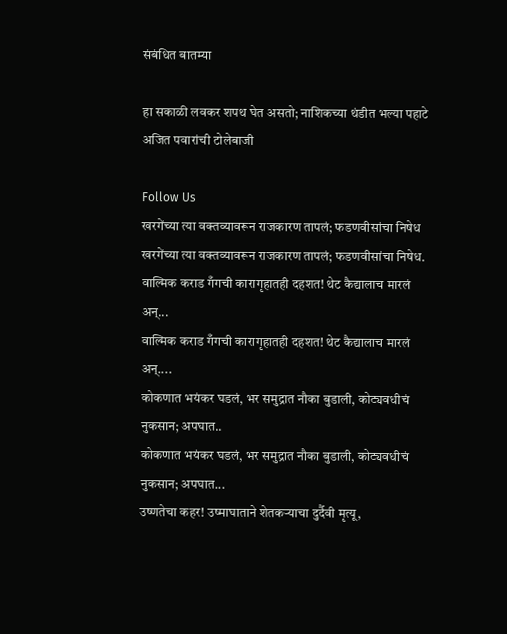संबंधित बातम्या

हा सकाळी लवकर शपथ घेत असतो; नाशिकच्या थंडीत भल्या पहाटे अजित पवारांची टोलेबाजी

Follow Us
खरगेंच्या त्या वक्तव्यावरून राजकारण तापलं; फडणवीसांचा निषेध
खरगेंच्या त्या वक्तव्यावरून राजकारण तापलं; फडणवीसांचा निषेध.
वाल्मिक कराड गँगची कारागृहातही दहशत! थेट कैद्यालाच मारलं अन्...
वाल्मिक कराड गँगची कारागृहातही दहशत! थेट कैद्यालाच मारलं अन्....
कोकणात भयंकर घडलं, भर समुद्रात नौका बुडाली, कोट्यवधीचं नुकसान; अपघात..
कोकणात भयंकर घडलं, भर समुद्रात नौका बुडाली, कोट्यवधीचं नुकसान; अपघात...
उष्णतेचा कहर! उष्माघाताने शेतकऱ्याचा दुर्दैवी मृत्यू,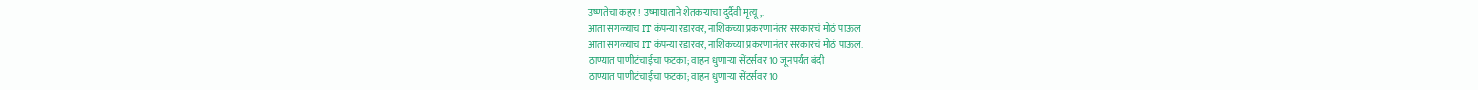उष्णतेचा कहर! उष्माघाताने शेतकऱ्याचा दुर्दैवी मृत्यू,.
आता सगळ्याच IT कंपन्या रडारवर, नाशिकच्या प्रकरणानंतर सरकारचं मोठं पाऊल
आता सगळ्याच IT कंपन्या रडारवर, नाशिकच्या प्रकरणानंतर सरकारचं मोठं पाऊल.
ठाण्यात पाणीटंचाईचा फटका; वाहन धुणाऱ्या सेंटर्सवर 10 जूनपर्यंत बंदी
ठाण्यात पाणीटंचाईचा फटका; वाहन धुणाऱ्या सेंटर्सवर 10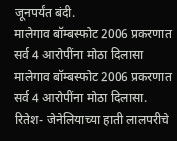जूनपर्यंत बंदी.
मालेगाव बॉम्बस्फोट 2006 प्रकरणात सर्व 4 आरोपींना मोठा दिलासा
मालेगाव बॉम्बस्फोट 2006 प्रकरणात सर्व 4 आरोपींना मोठा दिलासा.
रितेश- जेनेलियाच्या हाती लालपरीचे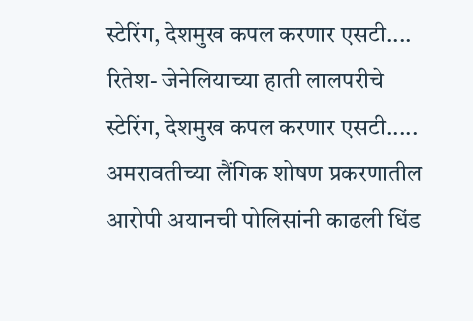स्टेरिंग, देशमुख कपल करणार एसटी....
रितेश- जेनेलियाच्या हाती लालपरीचे स्टेरिंग, देशमुख कपल करणार एसटी.....
अमरावतीच्या लैंगिक शोषण प्रकरणातील आरोपी अयानची पोलिसांनी काढली धिंड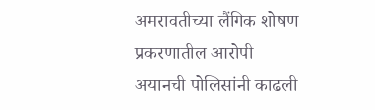अमरावतीच्या लैंगिक शोषण प्रकरणातील आरोपी अयानची पोलिसांनी काढली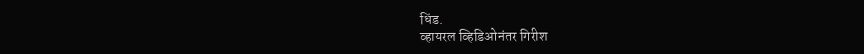धिंड.
व्हायरल व्हिडिओनंतर गिरीश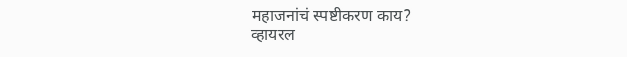महाजनांचं स्पष्टीकरण काय?
व्हायरल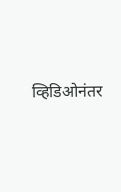व्हिडिओनंतर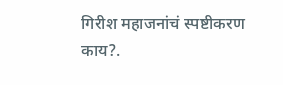गिरीश महाजनांचं स्पष्टीकरण काय?.